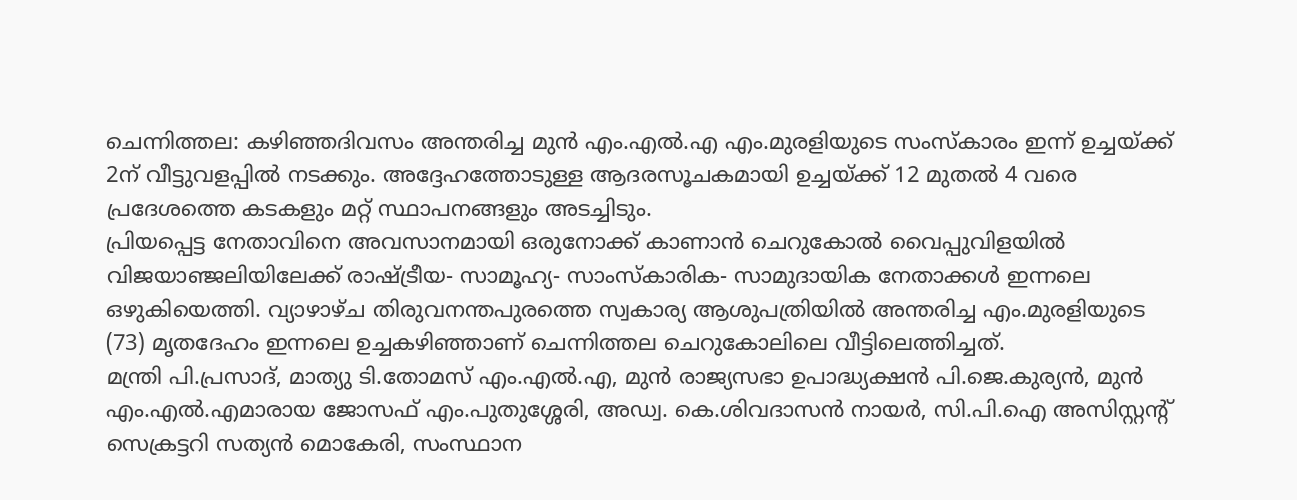ചെന്നിത്തല: കഴിഞ്ഞദിവസം അന്തരിച്ച മുൻ എം.എൽ.എ എം.മുരളിയുടെ സംസ്കാരം ഇന്ന് ഉച്ചയ്ക്ക് 2ന് വീട്ടുവളപ്പിൽ നടക്കും. അദ്ദേഹത്തോടുള്ള ആദരസൂചകമായി ഉച്ചയ്ക്ക് 12 മുതൽ 4 വരെ പ്രദേശത്തെ കടകളും മറ്റ് സ്ഥാപനങ്ങളും അടച്ചിടും.
പ്രിയപ്പെട്ട നേതാവിനെ അവസാനമായി ഒരുനോക്ക് കാണാൻ ചെറുകോൽ വൈപ്പുവിളയിൽ വിജയാഞ്ജലിയിലേക്ക് രാഷ്ട്രീയ- സാമൂഹ്യ- സാംസ്കാരിക- സാമുദായിക നേതാക്കൾ ഇന്നലെ ഒഴുകിയെത്തി. വ്യാഴാഴ്ച തിരുവനന്തപുരത്തെ സ്വകാര്യ ആശുപത്രിയിൽ അന്തരിച്ച എം.മുരളിയുടെ (73) മൃതദേഹം ഇന്നലെ ഉച്ചകഴിഞ്ഞാണ് ചെന്നിത്തല ചെറുകോലിലെ വീട്ടിലെത്തിച്ചത്.
മന്ത്രി പി.പ്രസാദ്, മാത്യു ടി.തോമസ് എം.എൽ.എ, മുൻ രാജ്യസഭാ ഉപാദ്ധ്യക്ഷൻ പി.ജെ.കുര്യൻ, മുൻ എം.എൽ.എമാരായ ജോസഫ് എം.പുതുശ്ശേരി, അഡ്വ. കെ.ശിവദാസൻ നായർ, സി.പി.ഐ അസിസ്റ്റന്റ് സെക്രട്ടറി സത്യൻ മൊകേരി, സംസ്ഥാന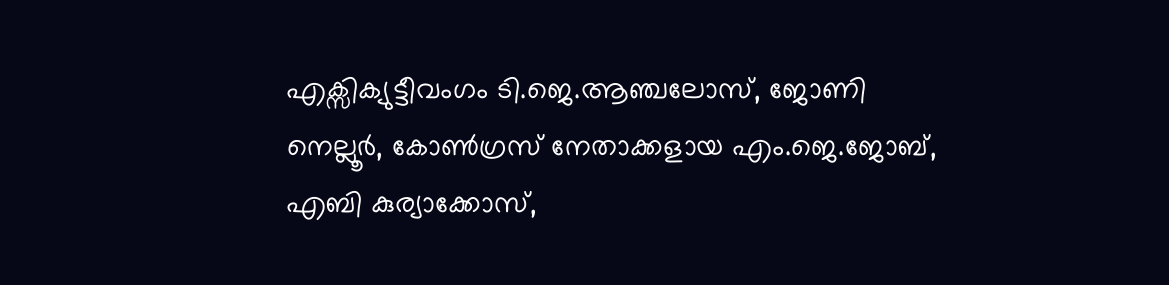എക്സിക്യുട്ടീവംഗം ടി.ജെ.ആഞ്ചലോസ്, ജോണി നെല്ലൂർ, കോൺഗ്രസ് നേതാക്കളായ എം.ജെ.ജോബ്, എബി കുര്യാക്കോസ്,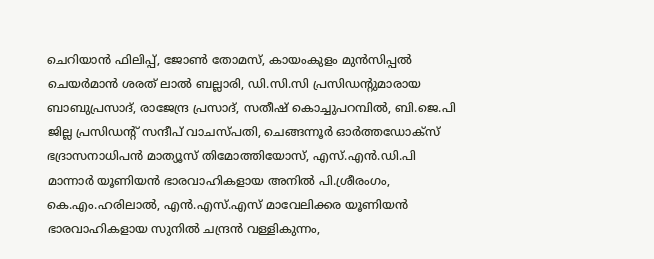ചെറിയാൻ ഫിലിപ്പ്, ജോൺ തോമസ്, കായംകുളം മുൻസിപ്പൽ ചെയർമാൻ ശരത് ലാൽ ബല്ലാരി, ഡി.സി.സി പ്രസിഡന്റുമാരായ ബാബുപ്രസാദ്, രാജേന്ദ്ര പ്രസാദ്, സതീഷ് കൊച്ചുപറമ്പിൽ, ബി.ജെ.പി ജില്ല പ്രസിഡന്റ് സന്ദീപ് വാചസ്പതി, ചെങ്ങന്നൂർ ഓർത്തഡോക്സ് ഭദ്രാസനാധിപൻ മാത്യൂസ് തിമോത്തിയോസ്, എസ്.എൻ.ഡി.പി മാന്നാർ യൂണിയൻ ഭാരവാഹികളായ അനിൽ പി.ശ്രീരംഗം, കെ.എം.ഹരിലാൽ, എൻ.എസ്.എസ് മാവേലിക്കര യൂണിയൻ ഭാരവാഹികളായ സുനിൽ ചന്ദ്രൻ വള്ളികുന്നം,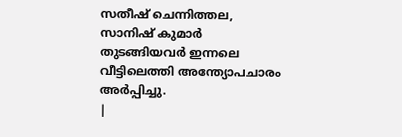സതീഷ് ചെന്നിത്തല, സാനിഷ് കുമാർ തുടങ്ങിയവർ ഇന്നലെ വീട്ടിലെത്തി അന്ത്യോപചാരം അർപ്പിച്ചു.
|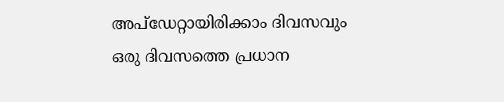അപ്ഡേറ്റായിരിക്കാം ദിവസവും
ഒരു ദിവസത്തെ പ്രധാന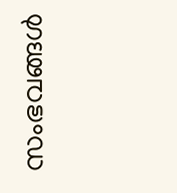സംഭവങ്ങൾ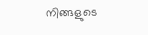നിങ്ങളുടെ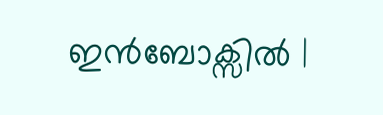ഇൻബോക്സിൽ |